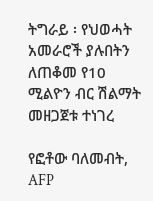ትግራይ ፡ የህወሓት አመራሮች ያሉበትን ለጠቆመ የ10 ሚልዮን ብር ሽልማት መዘጋጀቱ ተነገረ

የፎቶው ባለመብት, AFP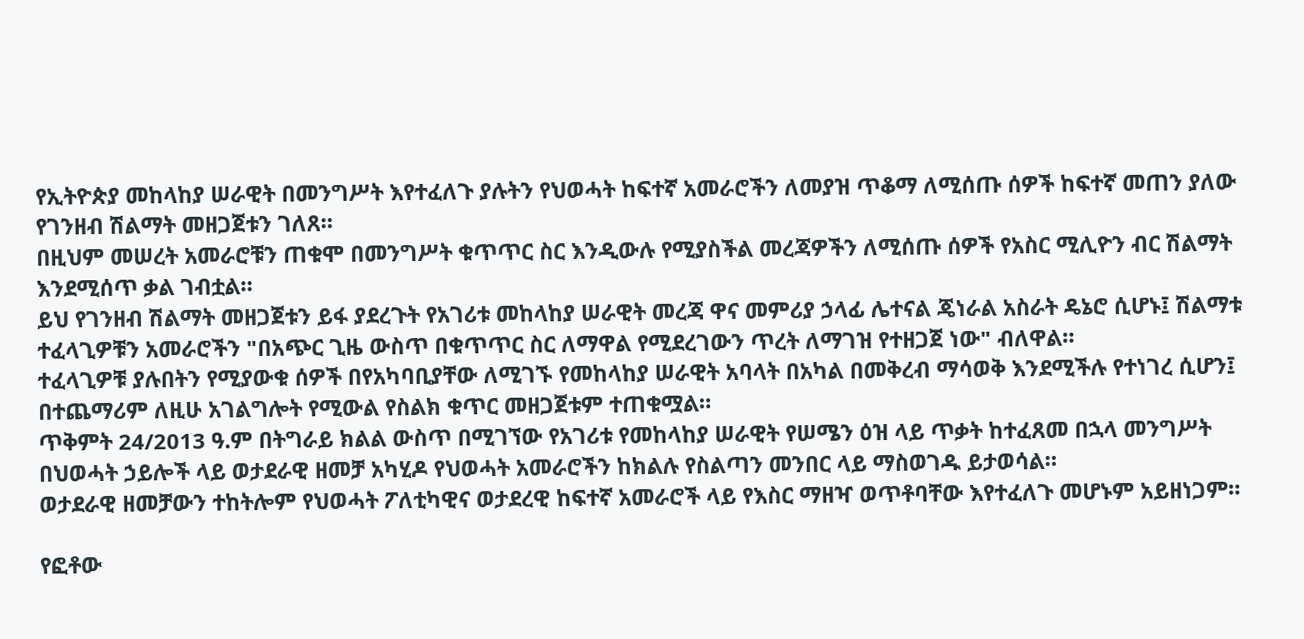የኢትዮጵያ መከላከያ ሠራዊት በመንግሥት እየተፈለጉ ያሉትን የህወሓት ከፍተኛ አመራሮችን ለመያዝ ጥቆማ ለሚሰጡ ሰዎች ከፍተኛ መጠን ያለው የገንዘብ ሽልማት መዘጋጀቱን ገለጸ።
በዚህም መሠረት አመራሮቹን ጠቁሞ በመንግሥት ቁጥጥር ስር እንዲውሉ የሚያስችል መረጃዎችን ለሚሰጡ ሰዎች የአስር ሚሊዮን ብር ሽልማት እንደሚሰጥ ቃል ገብቷል።
ይህ የገንዘብ ሽልማት መዘጋጀቱን ይፋ ያደረጉት የአገሪቱ መከላከያ ሠራዊት መረጃ ዋና መምሪያ ኃላፊ ሌተናል ጄነራል አስራት ዴኔሮ ሲሆኑ፤ ሽልማቱ ተፈላጊዎቹን አመራሮችን "በአጭር ጊዜ ውስጥ በቁጥጥር ስር ለማዋል የሚደረገውን ጥረት ለማገዝ የተዘጋጀ ነው" ብለዋል።
ተፈላጊዎቹ ያሉበትን የሚያውቁ ሰዎች በየአካባቢያቸው ለሚገኙ የመከላከያ ሠራዊት አባላት በአካል በመቅረብ ማሳወቅ እንደሚችሉ የተነገረ ሲሆን፤ በተጨማሪም ለዚሁ አገልግሎት የሚውል የስልክ ቁጥር መዘጋጀቱም ተጠቁሟል።
ጥቅምት 24/2013 ዓ.ም በትግራይ ክልል ውስጥ በሚገኘው የአገሪቱ የመከላከያ ሠራዊት የሠሜን ዕዝ ላይ ጥቃት ከተፈጸመ በኋላ መንግሥት በህወሓት ኃይሎች ላይ ወታደራዊ ዘመቻ አካሂዶ የህወሓት አመራሮችን ከክልሉ የስልጣን መንበር ላይ ማስወገዱ ይታወሳል።
ወታደራዊ ዘመቻውን ተከትሎም የህወሓት ፖለቲካዊና ወታደረዊ ከፍተኛ አመራሮች ላይ የእስር ማዘዣ ወጥቶባቸው እየተፈለጉ መሆኑም አይዘነጋም።

የፎቶው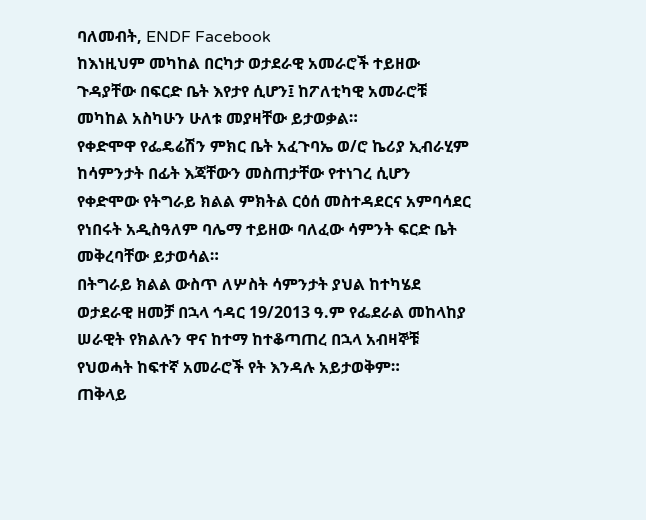ባለመብት, ENDF Facebook
ከእነዚህም መካከል በርካታ ወታደራዊ አመራሮች ተይዘው ጉዳያቸው በፍርድ ቤት እየታየ ሲሆን፤ ከፖለቲካዊ አመራሮቹ መካከል አስካሁን ሁለቱ መያዛቸው ይታወቃል።
የቀድሞዋ የፌዴሬሽን ምክር ቤት አፈጉባኤ ወ/ሮ ኬሪያ ኢብራሂም ከሳምንታት በፊት እጃቸውን መስጠታቸው የተነገረ ሲሆን የቀድሞው የትግራይ ክልል ምክትል ርዕሰ መስተዳደርና አምባሳደር የነበሩት አዲስዓለም ባሌማ ተይዘው ባለፈው ሳምንት ፍርድ ቤት መቅረባቸው ይታወሳል።
በትግራይ ክልል ውስጥ ለሦስት ሳምንታት ያህል ከተካሄደ ወታደራዊ ዘመቻ በኋላ ኅዳር 19/2013 ዓ.ም የፌደራል መከላከያ ሠራዊት የክልሉን ዋና ከተማ ከተቆጣጠረ በኋላ አብዛኞቹ የህወሓት ከፍተኛ አመራሮች የት እንዳሉ አይታወቅም።
ጠቅላይ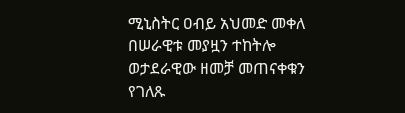ሚኒስትር ዐብይ አህመድ መቀለ በሠራዊቱ መያዟን ተከትሎ ወታደራዊው ዘመቻ መጠናቀቁን የገለጹ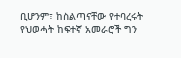ቢሆንም፣ ከስልጣናቸው የተባረሩት የህወሓት ከፍተኛ አመራሮች ግን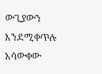ውጊያውን እንደሚቀጥሉ አሳውቀው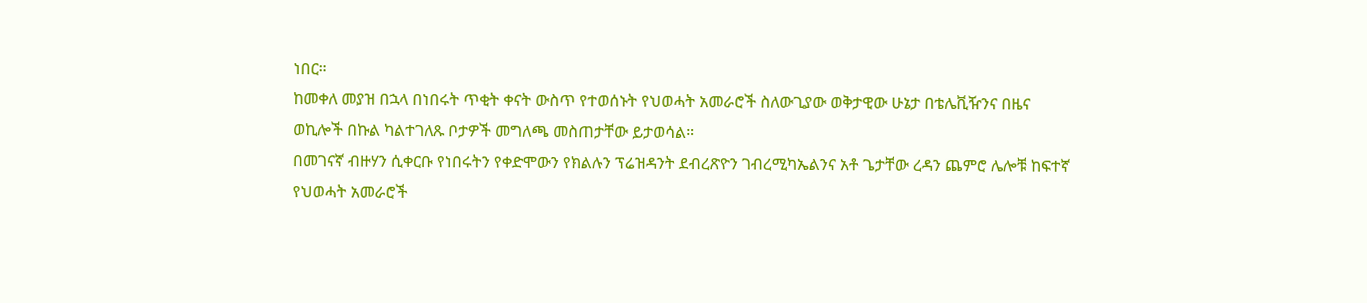ነበር።
ከመቀለ መያዝ በኋላ በነበሩት ጥቂት ቀናት ውስጥ የተወሰኑት የህወሓት አመራሮች ስለውጊያው ወቅታዊው ሁኔታ በቴሌቪዥንና በዜና ወኪሎች በኩል ካልተገለጹ ቦታዎች መግለጫ መስጠታቸው ይታወሳል።
በመገናኛ ብዙሃን ሲቀርቡ የነበሩትን የቀድሞውን የክልሉን ፕሬዝዳንት ደብረጽዮን ገብረሚካኤልንና አቶ ጌታቸው ረዳን ጨምሮ ሌሎቹ ከፍተኛ የህወሓት አመራሮች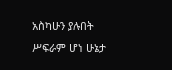አስካሁን ያሉበት ሥፍራም ሆነ ሁኔታ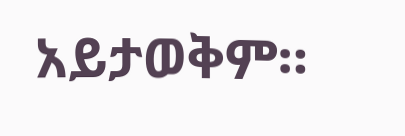አይታወቅም።